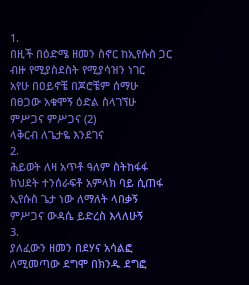1.
በዚች በዕድሜ ዘመን ስኖር ከኢየሱስ ጋር
ብዙ የሚያስደስት የሚያሳዝን ነገር
አየሁ በዐይኖቼ በጆሮቼም ሰማሁ
በፀጋው አቁሞኝ ዕድል ስላገኘሁ
ምሥጋና ምሥጋና (2)
ላቅርብ ለጌታዬ እንደገና
2.
ሕይወት ለዛ አጥቶ ዓለም ስትከፋፋ
ክህደት ተንሰራፍቶ አምላክ ባይ ሲጠፋ
ኢየሱስ ጌታ ነው ለማለት ላበቃኝ
ምሥጋና ውዳሴ ይድረስ እላለሁኝ
3.
ያለፈውን ዘመን በደሃና አሳልፎ
ለሚመጣው ደግሞ በክንዱ ደግፎ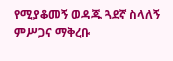የሚያቆመኝ ወዳጁ ጓደኛ ስላለኝ
ምሥጋና ማቅረቡ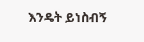እንዴት ይነስብኝ